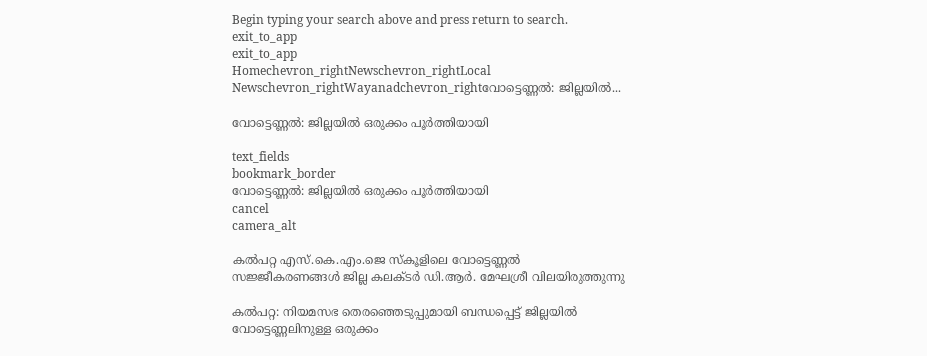Begin typing your search above and press return to search.
exit_to_app
exit_to_app
Homechevron_rightNewschevron_rightLocal Newschevron_rightWayanadchevron_rightവോട്ടെണ്ണൽ: ജില്ലയിൽ...

വോട്ടെണ്ണൽ: ജില്ലയിൽ ഒരുക്കം പൂര്‍ത്തിയായി

text_fields
bookmark_border
വോട്ടെണ്ണൽ: ജില്ലയിൽ ഒരുക്കം പൂര്‍ത്തിയായി
cancel
camera_alt

കൽപറ്റ എസ്.കെ.എം.ജെ സ്കൂളിലെ വോട്ടെണ്ണൽ സജ്ജീകരണങ്ങൾ ജില്ല കലക്ടർ ഡി.ആർ. മേഘശ്രീ വിലയിരുത്തുന്നു

കൽപറ്റ: നിയമസഭ തെരഞ്ഞെടുപ്പുമായി ബന്ധപ്പെട്ട് ജില്ലയില്‍ വോട്ടെണ്ണലിനുള്ള ഒരുക്കം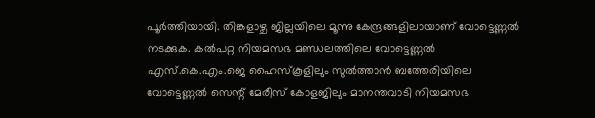പൂര്‍ത്തിയായി. തിങ്കളാഴ്ച ജില്ലയിലെ മൂന്നു കേന്ദ്രങ്ങളിലായാണ് വോട്ടെണ്ണല്‍ നടക്കുക. കല്‍പറ്റ നിയമസഭ മണ്ഡലത്തിലെ വോട്ടെണ്ണല്‍ എസ്.കെ.എം.ജെ ഹൈസ്‌കൂളിലും സുല്‍ത്താന്‍ ബത്തേരിയിലെ വോട്ടെണ്ണല്‍ സെന്റ് മേരീസ് കോളജിലും മാനന്തവാടി നിയമസഭ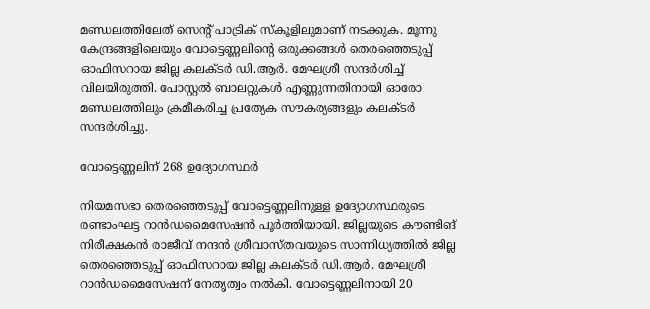മണ്ഡലത്തിലേത് സെന്റ് പാട്രിക് സ്‌കൂളിലുമാണ് നടക്കുക. മൂന്നു കേന്ദ്രങ്ങളിലെയും വോട്ടെണ്ണലിന്റെ ഒരുക്കങ്ങള്‍ തെരഞ്ഞെടുപ്പ് ഓഫിസറായ ജില്ല കലക്ടര്‍ ഡി.ആർ. മേഘശ്രീ സന്ദര്‍ശിച്ച് വിലയിരുത്തി. പോസ്റ്റല്‍ ബാലറ്റുകള്‍ എണ്ണുന്നതിനായി ഓരോ മണ്ഡലത്തിലും ക്രമീകരിച്ച പ്രത്യേക സൗകര്യങ്ങളും കലക്ടര്‍ സന്ദര്‍ശിച്ചു.

വോട്ടെണ്ണലിന് 268 ഉദ്യോഗസ്ഥർ

നിയമസഭാ തെരഞ്ഞെടുപ്പ് വോട്ടെണ്ണലിനുള്ള ഉദ്യോഗസ്ഥരുടെ രണ്ടാംഘട്ട റാന്‍ഡമൈസേഷന്‍ പൂര്‍ത്തിയായി. ജില്ലയുടെ കൗണ്ടിങ് നിരീക്ഷകന്‍ രാജീവ് നന്ദന്‍ ശ്രീവാസ്തവയുടെ സാന്നിധ്യത്തില്‍ ജില്ല തെരഞ്ഞെടുപ്പ് ഓഫിസറായ ജില്ല കലക്ടര്‍ ഡി.ആര്‍. മേഘശ്രീ റാന്‍ഡമൈസേഷന് നേതൃത്വം നല്‍കി. വോട്ടെണ്ണലിനായി 20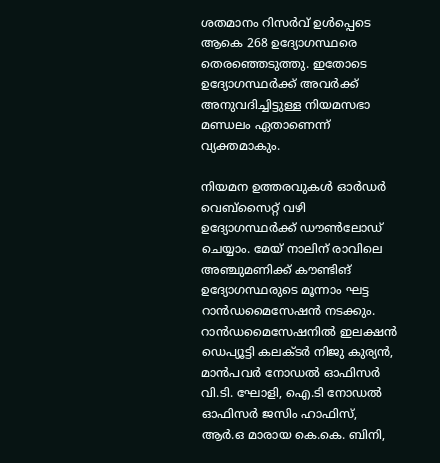ശതമാനം റിസര്‍വ് ഉള്‍പ്പെടെ ആകെ 268 ഉദ്യോഗസ്ഥരെ തെരഞ്ഞെടുത്തു. ഇതോടെ ഉദ്യോഗസ്ഥര്‍ക്ക് അവര്‍ക്ക് അനുവദിച്ചിട്ടുള്ള നിയമസഭാ മണ്ഡലം ഏതാണെന്ന് വ്യക്തമാകും.

നിയമന ഉത്തരവുകള്‍ ഓര്‍ഡര്‍ വെബ്‌സൈറ്റ് വഴി ഉദ്യോഗസ്ഥര്‍ക്ക് ഡൗണ്‍ലോഡ് ചെയ്യാം. മേയ് നാലിന് രാവിലെ അഞ്ചുമണിക്ക് കൗണ്ടിങ് ഉദ്യോഗസ്ഥരുടെ മൂന്നാം ഘട്ട റാന്‍ഡമൈസേഷന്‍ നടക്കും. റാന്‍ഡമൈസേഷനില്‍ ഇലക്ഷന്‍ ഡെപ്യൂട്ടി കലക്ടര്‍ നിജു കുര്യന്‍, മാന്‍പവര്‍ നോഡല്‍ ഓഫിസര്‍ വി.ടി. ഘോളി, ഐ.ടി നോഡല്‍ ഓഫിസര്‍ ജസിം ഹാഫിസ്, ആര്‍.ഒ മാരായ കെ.കെ. ബിനി,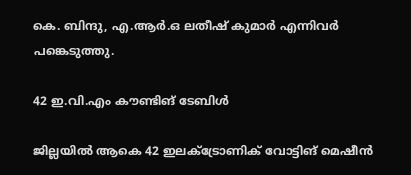കെ. ബിന്ദു, എ.ആര്‍.ഒ ലതീഷ് കുമാര്‍ എന്നിവര്‍ പങ്കെടുത്തു.

42 ഇ.വി.എം കൗണ്ടിങ് ടേബിള്‍

ജില്ലയില്‍ ആകെ 42 ഇലക്ട്രോണിക് വോട്ടിങ് മെഷീന്‍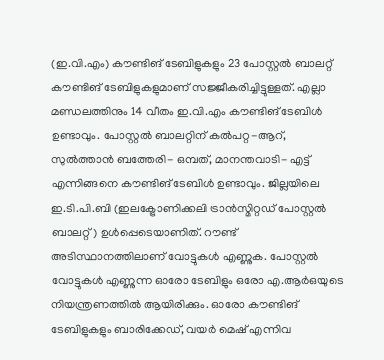(ഇ.വി.എം) കൗണ്ടിങ് ടേബിളുകളും 23 പോസ്റ്റല്‍ ബാലറ്റ് കൗണ്ടിങ് ടേബിളുകളുമാണ് സജ്ജീകരിച്ചിട്ടുള്ളത്. എല്ലാ മണ്ഡലത്തിനും 14 വീതം ഇ.വി.എം കൗണ്ടിങ് ടേബിള്‍ ഉണ്ടാവും. പോസ്റ്റല്‍ ബാലറ്റിന് കല്‍പറ്റ-ആറ്, സുല്‍ത്താന്‍ ബത്തേരി- ഒമ്പത്, മാനന്തവാടി- എട്ട് എന്നിങ്ങനെ കൗണ്ടിങ് ടേബിള്‍ ഉണ്ടാവും. ജില്ലയിലെ ഇ.ടി.പി.ബി (ഇലക്ട്രോണിക്കലി ട്രാന്‍സ്മിറ്റഡ് പോസ്റ്റല്‍ ബാലറ്റ്) ഉള്‍പ്പെടെയാണിത്. റൗണ്ട് അടിസ്ഥാനത്തിലാണ് വോട്ടുകള്‍ എണ്ണുക. പോസ്റ്റല്‍ വോട്ടുകള്‍ എണ്ണുന്ന ഓരോ ടേബിളും ഒരോ എ.ആര്‍ഒയുടെ നിയന്ത്രണത്തില്‍ ആയിരിക്കും. ഓരോ കൗണ്ടിങ് ടേബിളുകളും ബാരിക്കേഡ്, വയര്‍ മെഷ് എന്നിവ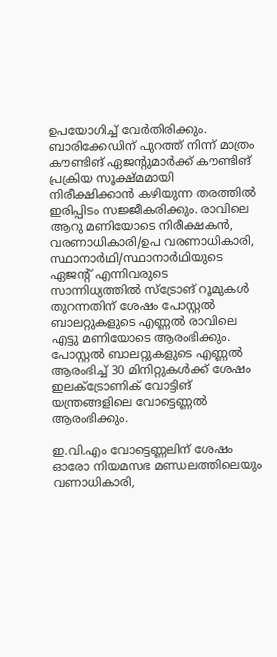ഉപയോഗിച്ച് വേര്‍തിരിക്കും. ബാരിക്കേഡിന് പുറത്ത് നിന്ന് മാത്രം കൗണ്ടിങ് ഏജന്റുമാര്‍ക്ക് കൗണ്ടിങ് പ്രക്രിയ സൂക്ഷ്മമായി നിരീക്ഷിക്കാന്‍ കഴിയുന്ന തരത്തില്‍ ഇരിപ്പിടം സജ്ജീകരിക്കും. രാവിലെ ആറു മണിയോടെ നിരീക്ഷകന്‍, വരണാധികാരി/ഉപ വരണാധികാരി, സ്ഥാനാര്‍ഥി/സ്ഥാനാര്‍ഥിയുടെ ഏജന്റ് എന്നിവരുടെ സാന്നിധ്യത്തില്‍ സ്ട്രോങ് റൂമുകള്‍ തുറന്നതിന് ശേഷം പോസ്റ്റല്‍ ബാലറ്റുകളുടെ എണ്ണല്‍ രാവിലെ എട്ടു മണിയോടെ ആരംഭിക്കും. പോസ്റ്റല്‍ ബാലറ്റുകളുടെ എണ്ണല്‍ ആരംഭിച്ച് 30 മിനിറ്റുകള്‍ക്ക് ശേഷം ഇലക്ട്രോണിക് വോട്ടിങ് യന്ത്രങ്ങളിലെ വോട്ടെണ്ണല്‍ ആരംഭിക്കും.

ഇ.വി.എം വോട്ടെണ്ണലിന് ശേഷം ഓരോ നിയമസഭ മണ്ഡലത്തിലെയും വണാധികാരി,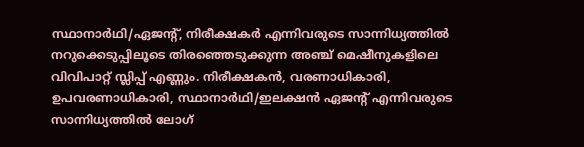സ്ഥാനാര്‍ഥി/ഏജന്റ്, നിരീക്ഷകര്‍ എന്നിവരുടെ സാന്നിധ്യത്തില്‍ നറുക്കെടുപ്പിലൂടെ തിരഞ്ഞെടുക്കുന്ന അഞ്ച് മെഷീനുകളിലെ വിവിപാറ്റ് സ്ലിപ്പ് എണ്ണും. നിരീക്ഷകന്‍, വരണാധികാരി, ഉപവരണാധികാരി, സ്ഥാനാര്‍ഥി/ഇലക്ഷന്‍ ഏജന്റ് എന്നിവരുടെ സാന്നിധ്യത്തില്‍ ലോഗ്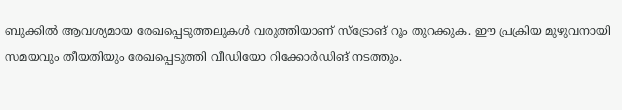ബുക്കില്‍ ആവശ്യമായ രേഖപ്പെടുത്തലുകള്‍ വരുത്തിയാണ് സ്ട്രോങ് റൂം തുറക്കുക. ഈ പ്രക്രിയ മുഴുവനായി സമയവും തീയതിയും രേഖപ്പെടുത്തി വീഡിയോ റിക്കോര്‍ഡിങ് നടത്തും.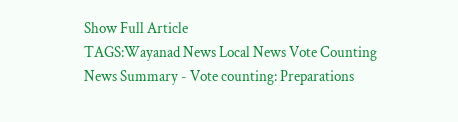Show Full Article
TAGS:Wayanad News Local News Vote Counting
News Summary - Vote counting: Preparations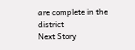are complete in the district
Next Story